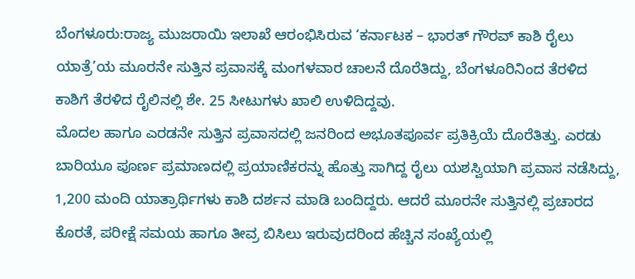ಬೆಂಗಳೂರು:ರಾಜ್ಯ ಮುಜರಾಯಿ ಇಲಾಖೆ ಆರಂಭಿಸಿರುವ ‘ಕರ್ನಾಟಕ – ಭಾರತ್ ಗೌರವ್ ಕಾಶಿ ರೈಲು ಯಾತ್ರೆ’ಯ ಮೂರನೇ ಸುತ್ತಿನ ಪ್ರವಾಸಕ್ಕೆ ಮಂಗಳವಾರ ಚಾಲನೆ ದೊರೆತಿದ್ದು, ಬೆಂಗಳೂರಿನಿಂದ ತೆರಳಿದ ಕಾಶಿಗೆ ತೆರಳಿದ ರೈಲಿನಲ್ಲಿ ಶೇ. 25 ಸೀಟುಗಳು ಖಾಲಿ ಉಳಿದಿದ್ದವು.
ಮೊದಲ ಹಾಗೂ ಎರಡನೇ ಸುತ್ತಿನ ಪ್ರವಾಸದಲ್ಲಿ ಜನರಿಂದ ಅಭೂತಪೂರ್ವ ಪ್ರತಿಕ್ರಿಯೆ ದೊರೆತಿತ್ತು. ಎರಡು ಬಾರಿಯೂ ಪೂರ್ಣ ಪ್ರಮಾಣದಲ್ಲಿ ಪ್ರಯಾಣಿಕರನ್ನು ಹೊತ್ತು ಸಾಗಿದ್ದ ರೈಲು ಯಶಸ್ವಿಯಾಗಿ ಪ್ರವಾಸ ನಡೆಸಿದ್ದು, 1,200 ಮಂದಿ ಯಾತ್ರಾರ್ಥಿಗಳು ಕಾಶಿ ದರ್ಶನ ಮಾಡಿ ಬಂದಿದ್ದರು. ಆದರೆ ಮೂರನೇ ಸುತ್ತಿನಲ್ಲಿ ಪ್ರಚಾರದ ಕೊರತೆ, ಪರೀಕ್ಷೆ ಸಮಯ ಹಾಗೂ ತೀವ್ರ ಬಿಸಿಲು ಇರುವುದರಿಂದ ಹೆಚ್ಚಿನ ಸಂಖ್ಯೆಯಲ್ಲಿ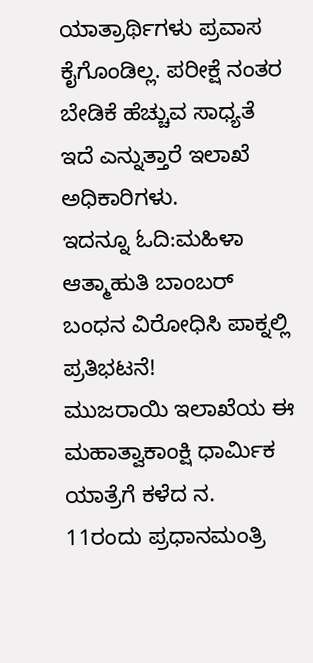ಯಾತ್ರಾರ್ಥಿಗಳು ಪ್ರವಾಸ ಕೈಗೊಂಡಿಲ್ಲ. ಪರೀಕ್ಷೆ ನಂತರ ಬೇಡಿಕೆ ಹೆಚ್ಚುವ ಸಾಧ್ಯತೆ ಇದೆ ಎನ್ನುತ್ತಾರೆ ಇಲಾಖೆ ಅಧಿಕಾರಿಗಳು.
ಇದನ್ನೂ ಓದಿ:ಮಹಿಳಾ ಆತ್ಮಾಹುತಿ ಬಾಂಬರ್ ಬಂಧನ ವಿರೋಧಿಸಿ ಪಾಕ್ನಲ್ಲಿ ಪ್ರತಿಭಟನೆ!
ಮುಜರಾಯಿ ಇಲಾಖೆಯ ಈ ಮಹಾತ್ವಾಕಾಂಕ್ಷಿ ಧಾರ್ಮಿಕ ಯಾತ್ರೆಗೆ ಕಳೆದ ನ. 11ರಂದು ಪ್ರಧಾನಮಂತ್ರಿ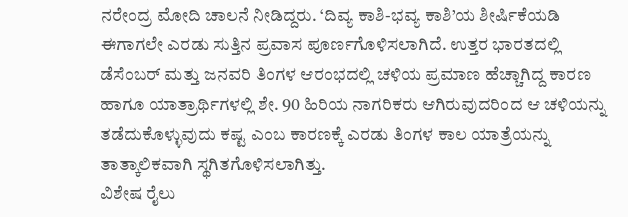ನರೇಂದ್ರ ಮೋದಿ ಚಾಲನೆ ನೀಡಿದ್ದರು. ‘ದಿವ್ಯ ಕಾಶಿ-ಭವ್ಯ ಕಾಶಿ’ಯ ಶೀರ್ಷಿಕೆಯಡಿ ಈಗಾಗಲೇ ಎರಡು ಸುತ್ತಿನ ಪ್ರವಾಸ ಪೂರ್ಣಗೊಳಿಸಲಾಗಿದೆ. ಉತ್ತರ ಭಾರತದಲ್ಲಿ ಡೆಸೆಂಬರ್ ಮತ್ತು ಜನವರಿ ತಿಂಗಳ ಆರಂಭದಲ್ಲಿ ಚಳಿಯ ಪ್ರಮಾಣ ಹೆಚ್ಚಾಗಿದ್ದ ಕಾರಣ ಹಾಗೂ ಯಾತ್ರಾರ್ಥಿಗಳಲ್ಲಿ ಶೇ. 90 ಹಿರಿಯ ನಾಗರಿಕರು ಆಗಿರುವುದರಿಂದ ಆ ಚಳಿಯನ್ನು ತಡೆದುಕೊಳ್ಳುವುದು ಕಷ್ಟ ಎಂಬ ಕಾರಣಕ್ಕೆ ಎರಡು ತಿಂಗಳ ಕಾಲ ಯಾತ್ರೆಯನ್ನು ತಾತ್ಕಾಲಿಕವಾಗಿ ಸ್ಥಗಿತಗೊಳಿಸಲಾಗಿತ್ತು.
ವಿಶೇಷ ರೈಲು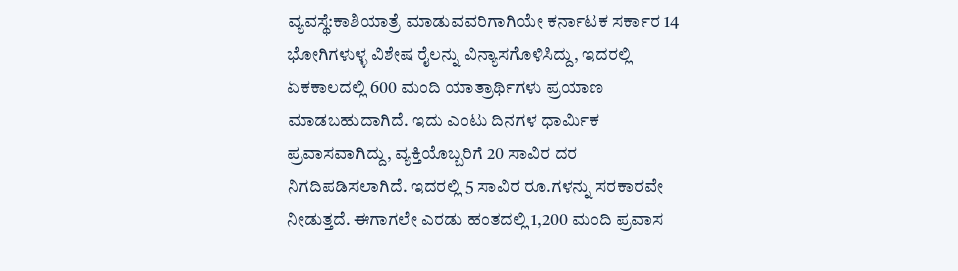ವ್ಯವಸ್ಥೆ:ಕಾಶಿಯಾತ್ರೆ ಮಾಡುವವರಿಗಾಗಿಯೇ ಕರ್ನಾಟಕ ಸರ್ಕಾರ 14 ಭೋಗಿಗಳುಳ್ಳ ವಿಶೇಷ ರೈಲನ್ನು ವಿನ್ಯಾಸಗೊಳಿಸಿದ್ದು, ಇದರಲ್ಲಿ ಏಕಕಾಲದಲ್ಲಿ 600 ಮಂದಿ ಯಾತ್ರಾರ್ಥಿಗಳು ಪ್ರಯಾಣ ಮಾಡಬಹುದಾಗಿದೆ. ಇದು ಎಂಟು ದಿನಗಳ ಧಾರ್ಮಿಕ ಪ್ರವಾಸವಾಗಿದ್ದು, ವ್ಯಕ್ತಿಯೊಬ್ಬರಿಗೆ 20 ಸಾವಿರ ದರ ನಿಗದಿಪಡಿಸಲಾಗಿದೆ. ಇದರಲ್ಲಿ 5 ಸಾವಿರ ರೂ.ಗಳನ್ನು ಸರಕಾರವೇ ನೀಡುತ್ತದೆ. ಈಗಾಗಲೇ ಎರಡು ಹಂತದಲ್ಲಿ 1,200 ಮಂದಿ ಪ್ರವಾಸ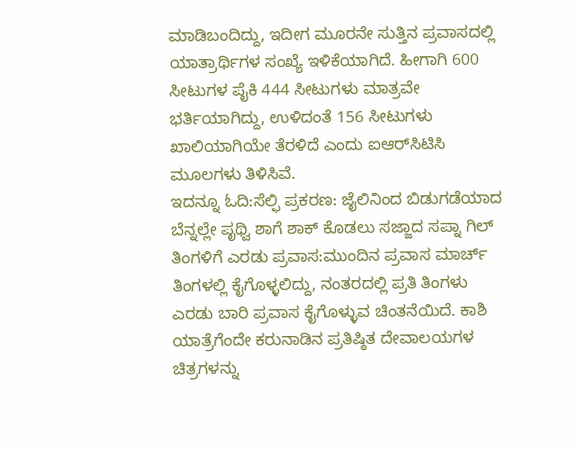ಮಾಡಿಬಂದಿದ್ದು, ಇದೀಗ ಮೂರನೇ ಸುತ್ತಿನ ಪ್ರವಾಸದಲ್ಲಿ ಯಾತ್ರಾರ್ಥಿಗಳ ಸಂಖ್ಯೆ ಇಳಿಕೆಯಾಗಿದೆ. ಹೀಗಾಗಿ 600 ಸೀಟುಗಳ ಪೈಕಿ 444 ಸೀಟುಗಳು ಮಾತ್ರವೇ ಭರ್ತಿಯಾಗಿದ್ದು, ಉಳಿದಂತೆ 156 ಸೀಟುಗಳು ಖಾಲಿಯಾಗಿಯೇ ತೆರಳಿದೆ ಎಂದು ಐಆರ್‌ಸಿಟಿಸಿ ಮೂಲಗಳು ತಿಳಿಸಿವೆ.
ಇದನ್ನೂ ಓದಿ:ಸೆಲ್ಫಿ ಪ್ರಕರಣ: ಜೈಲಿನಿಂದ ಬಿಡುಗಡೆಯಾದ ಬೆನ್ನಲ್ಲೇ ಪೃಥ್ವಿ ಶಾಗೆ ಶಾಕ್ ಕೊಡಲು ಸಜ್ಜಾದ ಸಪ್ನಾ ಗಿಲ್
ತಿಂಗಳಿಗೆ ಎರಡು ಪ್ರವಾಸ:ಮುಂದಿನ ಪ್ರವಾಸ ಮಾರ್ಚ್ ತಿಂಗಳಲ್ಲಿ ಕೈಗೊಳ್ಳಲಿದ್ದು, ನಂತರದಲ್ಲಿ ಪ್ರತಿ ತಿಂಗಳು ಎರಡು ಬಾರಿ ಪ್ರವಾಸ ಕೈಗೊಳ್ಳುವ ಚಿಂತನೆಯಿದೆ. ಕಾಶಿ ಯಾತ್ರೆಗೆಂದೇ ಕರುನಾಡಿನ ಪ್ರತಿಷ್ಠಿತ ದೇವಾಲಯಗಳ ಚಿತ್ರಗಳನ್ನು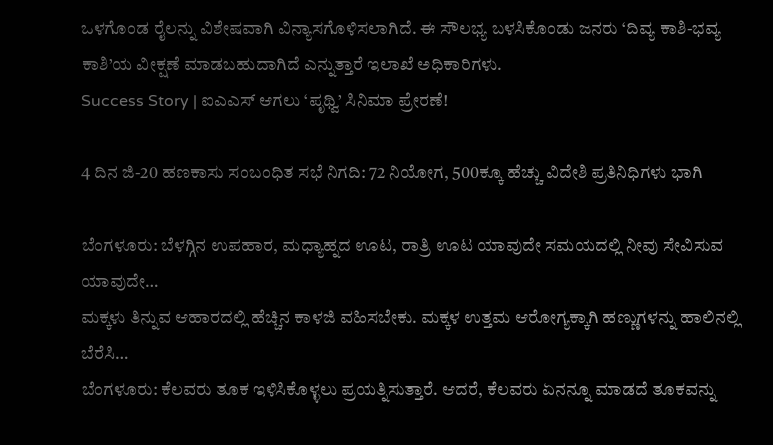ಒಳಗೊಂಡ ರೈಲನ್ನು ವಿಶೇಷವಾಗಿ ವಿನ್ಯಾಸಗೊಳಿಸಲಾಗಿದೆ. ಈ ಸೌಲಭ್ಯ ಬಳಸಿಕೊಂಡು ಜನರು ‘ದಿವ್ಯ ಕಾಶಿ-ಭವ್ಯ ಕಾಶಿ’ಯ ವೀಕ್ಷಣೆ ಮಾಡಬಹುದಾಗಿದೆ ಎನ್ನುತ್ತಾರೆ ಇಲಾಖೆ ಅಧಿಕಾರಿಗಳು.
Success Story | ಐಎಎಸ್ ಆಗಲು ‘ಪೃಥ್ವಿ’ ಸಿನಿಮಾ ಪ್ರೇರಣೆ!

4 ದಿನ ಜಿ-20 ಹಣಕಾಸು ಸಂಬಂಧಿತ ಸಭೆ ನಿಗದಿ: 72 ನಿಯೋಗ, 500ಕ್ಕೂ ಹೆಚ್ಚು ವಿದೇಶಿ ಪ್ರತಿನಿಧಿಗಳು ಭಾಗಿ

ಬೆಂಗಳೂರು: ಬೆಳಗ್ಗಿನ ಉಪಹಾರ, ಮಧ್ಯಾಹ್ನದ ಊಟ, ರಾತ್ರಿ ಊಟ ಯಾವುದೇ ಸಮಯದಲ್ಲಿ ನೀವು ಸೇವಿಸುವ ಯಾವುದೇ…
ಮಕ್ಕಳು ತಿನ್ನುವ ಆಹಾರದಲ್ಲಿ ಹೆಚ್ಚಿನ ಕಾಳಜಿ ವಹಿಸಬೇಕು. ಮಕ್ಕಳ ಉತ್ತಮ ಆರೋಗ್ಯಕ್ಕಾಗಿ ಹಣ್ಣುಗಳನ್ನು ಹಾಲಿನಲ್ಲಿ ಬೆರೆಸಿ…
ಬೆಂಗಳೂರು: ಕೆಲವರು ತೂಕ ಇಳಿಸಿಕೊಳ್ಳಲು ಪ್ರಯತ್ನಿಸುತ್ತಾರೆ. ಆದರೆ, ಕೆಲವರು ಏನನ್ನೂ ಮಾಡದೆ ತೂಕವನ್ನು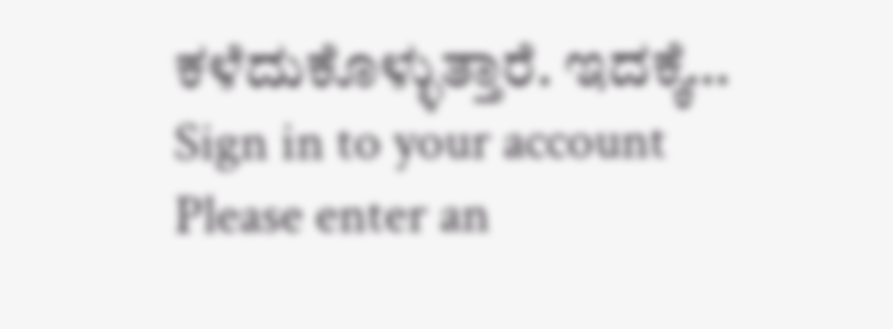ಕಳೆದುಕೊಳ್ಳುತ್ತಾರೆ. ಇದಕ್ಕೆ…
Sign in to your account
Please enter an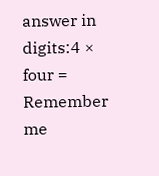answer in digits:4 × four =
Remember me